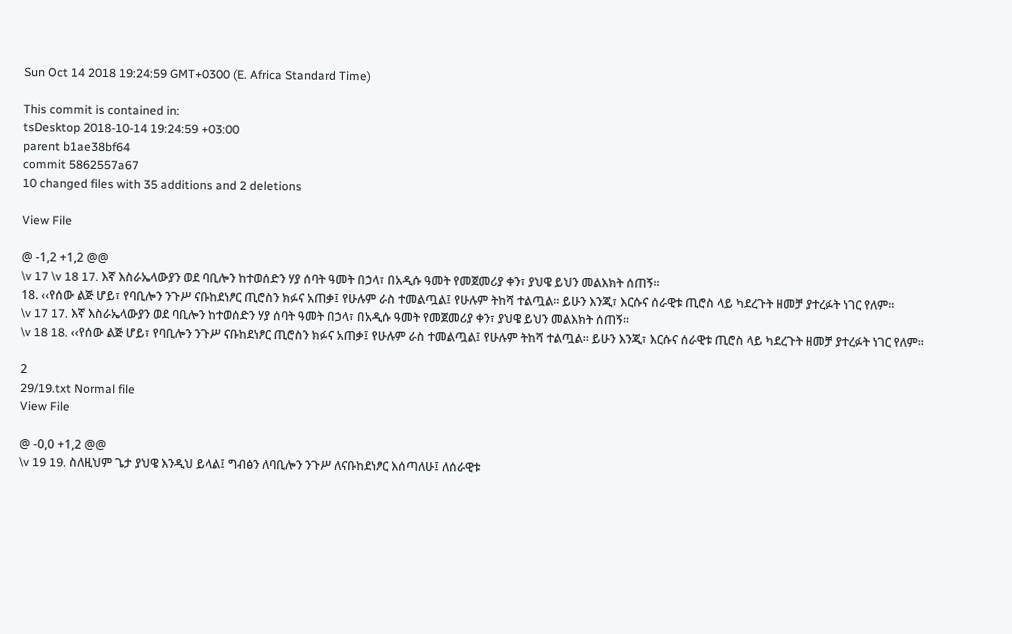Sun Oct 14 2018 19:24:59 GMT+0300 (E. Africa Standard Time)

This commit is contained in:
tsDesktop 2018-10-14 19:24:59 +03:00
parent b1ae38bf64
commit 5862557a67
10 changed files with 35 additions and 2 deletions

View File

@ -1,2 +1,2 @@
\v 17 \v 18 17. እኛ እስራኤላውያን ወደ ባቢሎን ከተወሰድን ሃያ ሰባት ዓመት በኃላ፣ በአዲሱ ዓመት የመጀመሪያ ቀን፣ ያህዌ ይህን መልእክት ሰጠኝ፡፡
18. ‹‹የሰው ልጅ ሆይ፣ የባቢሎን ንጉሥ ናቡከደነፆር ጢሮስን ክፉና አጠቃ፤ የሁሉም ራስ ተመልጧል፤ የሁሉም ትከሻ ተልጧል፡፡ ይሁን እንጂ፣ እርሱና ሰራዊቱ ጢሮስ ላይ ካደረጉት ዘመቻ ያተረፉት ነገር የለም፡፡
\v 17 17. እኛ እስራኤላውያን ወደ ባቢሎን ከተወሰድን ሃያ ሰባት ዓመት በኃላ፣ በአዲሱ ዓመት የመጀመሪያ ቀን፣ ያህዌ ይህን መልእክት ሰጠኝ፡፡
\v 18 18. ‹‹የሰው ልጅ ሆይ፣ የባቢሎን ንጉሥ ናቡከደነፆር ጢሮስን ክፉና አጠቃ፤ የሁሉም ራስ ተመልጧል፤ የሁሉም ትከሻ ተልጧል፡፡ ይሁን እንጂ፣ እርሱና ሰራዊቱ ጢሮስ ላይ ካደረጉት ዘመቻ ያተረፉት ነገር የለም፡፡

2
29/19.txt Normal file
View File

@ -0,0 +1,2 @@
\v 19 19. ስለዚህም ጌታ ያህዌ እንዲህ ይላል፤ ግብፅን ለባቢሎን ንጉሥ ለናቡከደነፆር እሰጣለሁ፤ ለሰራዊቱ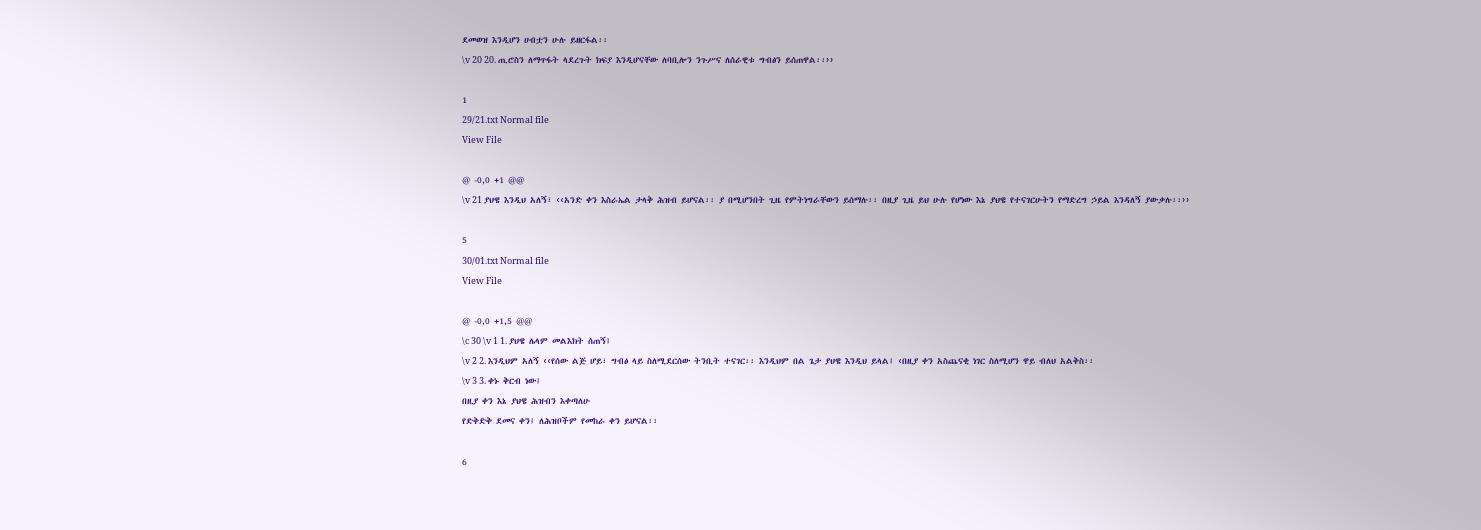ደመወዝ እንዲሆን ሀብቷን ሁሉ ይዘርፋል፡፡
\v 20 20. ጢሮስን ለማጥፋት ላደረጉት ክፍያ እንዲሆናቸው ለባቢሎን ንጉሥና ለሰራዊቱ ግብፅን ይሰጠዋል፡፡››

1
29/21.txt Normal file
View File

@ -0,0 +1 @@
\v 21 ያህዌ እንዲህ አለኝ፣ ‹‹አንድ ቀን እስራኤል ታላቅ ሕዝብ ይሆናል፡፡ ያ በሚሆንበት ጊዜ የምትነግራቸውን ይሰማሉ፡፡ በዚያ ጊዜ ይህ ሁሉ የሆነው እኔ ያህዌ የተናገርሁትን የማድረግ ኃይል እንዳለኝ ያውቃሉ፡፡››

5
30/01.txt Normal file
View File

@ -0,0 +1,5 @@
\c 30 \v 1 1. ያህዌ ሌላም መልእክት ሰጠኝ፤
\v 2 2. እንዲህም አለኝ ‹‹የሰው ልጅ ሆይ፣ ግብፅ ላይ ስለሚደርሰው ትንቢት ተናገር፡፡ እንዲህም በል ጌታ ያህዌ እንዲህ ይላል፤ ‹በዚያ ቀን አስጨናቂ ነገር ስለሚሆን ዋይ ብለህ አልቅስ፡፡
\v 3 3. ቀኑ ቅርብ ነው፤
በዚያ ቀን እኔ ያህዌ ሕዝብን እቀጣለሁ
የድቅድቅ ደመና ቀን፤ ለሕዝቦችም የመከራ ቀን ይሆናል፡፡

6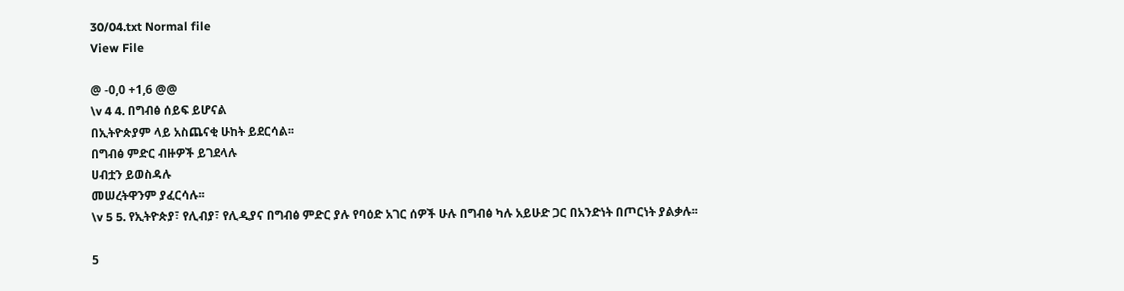30/04.txt Normal file
View File

@ -0,0 +1,6 @@
\v 4 4. በግብፅ ሰይፍ ይሆናል
በኢትዮጵያም ላይ አስጨናቂ ሁከት ይደርሳል፡፡
በግብፅ ምድር ብዙዎች ይገደላሉ
ሀብቷን ይወስዳሉ
መሠረትዋንም ያፈርሳሉ፡፡
\v 5 5. የኢትዮጵያ፣ የሊብያ፣ የሊዲያና በግብፅ ምድር ያሉ የባዕድ አገር ሰዎች ሁሉ በግብፅ ካሉ አይሁድ ጋር በአንድነት በጦርነት ያልቃሉ፡፡

5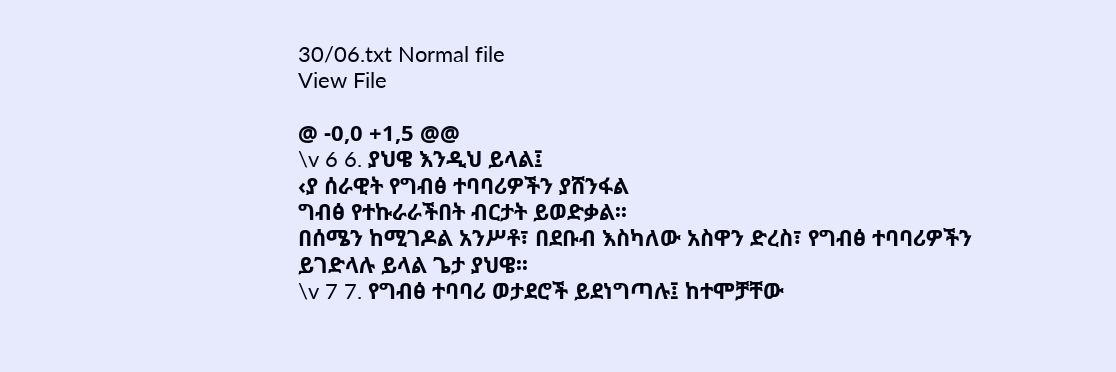30/06.txt Normal file
View File

@ -0,0 +1,5 @@
\v 6 6. ያህዌ እንዲህ ይላል፤
‹ያ ሰራዊት የግብፅ ተባባሪዎችን ያሸንፋል
ግብፅ የተኩራራችበት ብርታት ይወድቃል፡፡
በሰሜን ከሚገዶል አንሥቶ፣ በደቡብ እስካለው አስዋን ድረስ፣ የግብፅ ተባባሪዎችን ይገድላሉ ይላል ጌታ ያህዌ፡፡
\v 7 7. የግብፅ ተባባሪ ወታደሮች ይደነግጣሉ፤ ከተሞቻቸው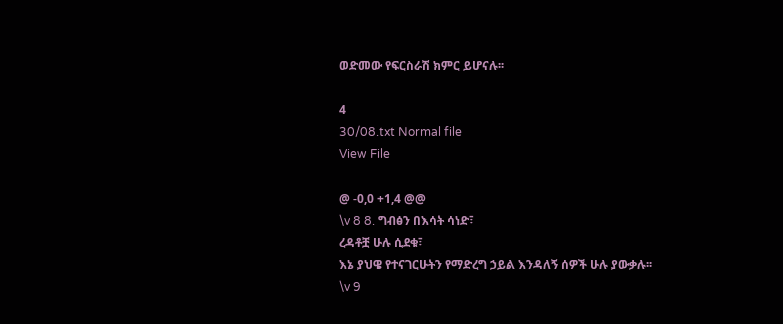ወድመው የፍርስራሽ ክምር ይሆናሉ፡፡

4
30/08.txt Normal file
View File

@ -0,0 +1,4 @@
\v 8 8. ግብፅን በእሳት ሳነድ፣
ረዳቶቿ ሁሉ ሲደቁ፣
እኔ ያህዌ የተናገርሁትን የማድረግ ኃይል እንዳለኝ ሰዎች ሁሉ ያውቃሉ፡፡
\v 9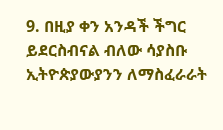9. በዚያ ቀን አንዳች ችግር ይደርስብናል ብለው ሳያስቡ ኢትዮጵያውያንን ለማስፈራራት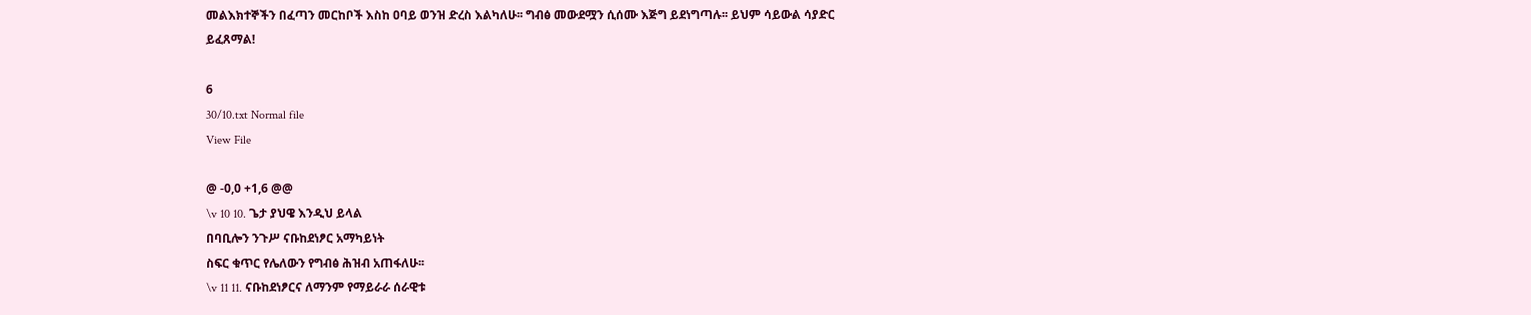መልእክተኞችን በፈጣን መርከቦች እስከ ዐባይ ወንዝ ድረስ እልካለሁ፡፡ ግብፅ መውደሟን ሲሰሙ እጅግ ይደነግጣሉ፡፡ ይህም ሳይውል ሳያድር ይፈጸማል!

6
30/10.txt Normal file
View File

@ -0,0 +1,6 @@
\v 10 10. ጌታ ያህዌ እንዲህ ይላል
በባቢሎን ንጉሥ ናቡከደነፆር አማካይነት
ስፍር ቁጥር የሌለውን የግብፅ ሕዝብ አጠፋለሁ፡፡
\v 11 11. ናቡከደነፆርና ለማንም የማይራራ ሰራዊቱ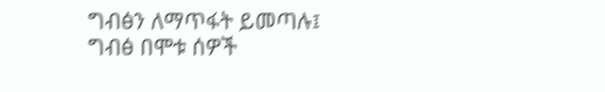ግብፅን ለማጥፋት ይመጣሉ፤
ግብፅ በሞቱ ሰዎች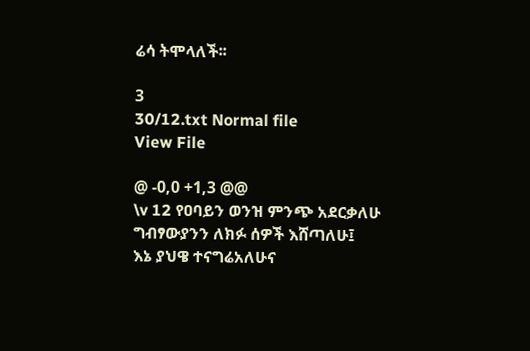ሬሳ ትሞላለች፡፡

3
30/12.txt Normal file
View File

@ -0,0 +1,3 @@
\v 12 የዐባይን ወንዝ ምንጭ አደርቃለሁ
ግብፃውያንን ለክፉ ሰዎች እሸጣለሁ፤
እኔ ያህዌ ተናግሬአለሁና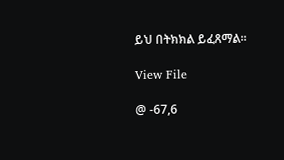ይህ በትክክል ይፈጸማል፡፡

View File

@ -67,6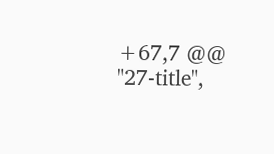+67,7 @@
"27-title",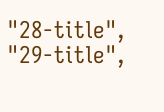"28-title",
"29-title",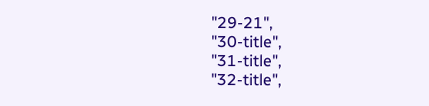"29-21",
"30-title",
"31-title",
"32-title",